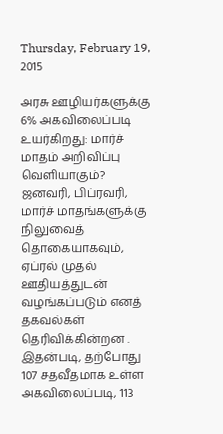Thursday, February 19, 2015

அரசு ஊழியர்களுக்கு 6% அகவிலைப்படி உயர்கிறது: மார்ச் மாதம் அறிவிப்பு வெளியாகும்?
ஜனவரி, பிப்ரவரி, மார்ச் மாதங்களுக்கு நிலுவைத் தொகையாகவும், ஏப்ரல் முதல் ஊதியத்துடன் வழங்கப்படும் எனத் தகவல்கள் தெரிவிக்கின்றன .
இதன்படி, தற்போது 107 சதவீதமாக உள்ள அகவிலைப்படி, 113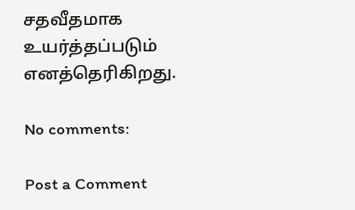சதவீதமாக உயர்த்தப்படும் எனத்தெரிகிறது.

No comments:

Post a Comment